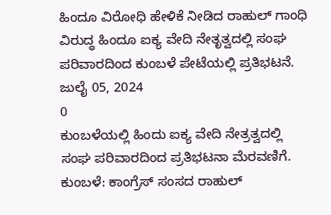ಹಿಂದೂ ವಿರೋಧಿ ಹೇಳಿಕೆ ನೀಡಿದ ರಾಹುಲ್ ಗಾಂಧಿ ವಿರುದ್ಧ ಹಿಂದೂ ಐಕ್ಯ ವೇದಿ ನೇತೃತ್ವದಲ್ಲಿ ಸಂಘ ಪರಿವಾರದಿಂದ ಕುಂಬಳೆ ಪೇಟೆಯಲ್ಲಿ ಪ್ರತಿಭಟನೆ.
ಜುಲೈ 05, 2024
0
ಕುಂಬಳೆಯಲ್ಲಿ ಹಿಂದು ಐಕ್ಯ ವೇದಿ ನೇತ್ರತ್ವದಲ್ಲಿ ಸಂಘ ಪರಿವಾರದಿಂದ ಪ್ರತಿಭಟನಾ ಮೆರವಣಿಗೆ.
ಕುಂಬಳೆ: ಕಾಂಗ್ರೆಸ್ ಸಂಸದ ರಾಹುಲ್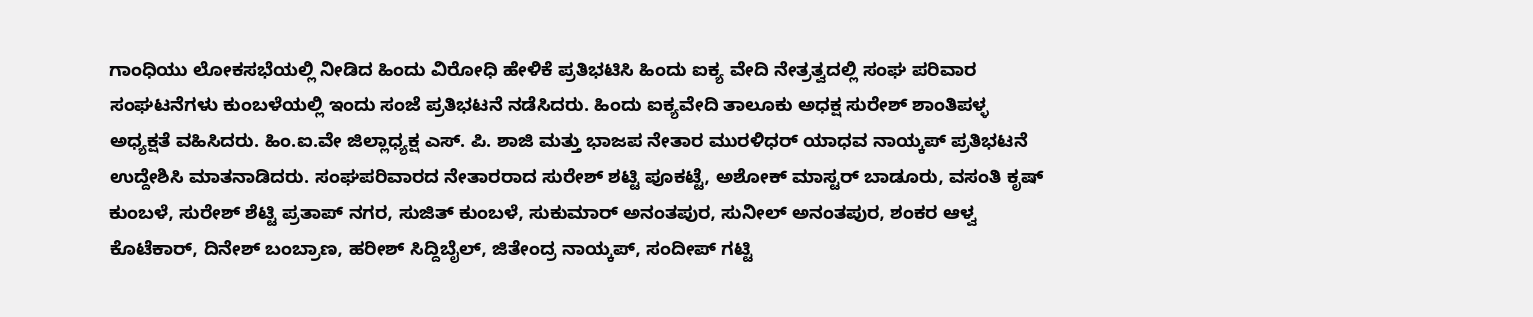ಗಾಂಧಿಯು ಲೋಕಸಭೆಯಲ್ಲಿ ನೀಡಿದ ಹಿಂದು ವಿರೋಧಿ ಹೇಳಿಕೆ ಪ್ರತಿಭಟಿಸಿ ಹಿಂದು ಐಕ್ಯ ವೇದಿ ನೇತ್ರತ್ವದಲ್ಲಿ ಸಂಘ ಪರಿವಾರ ಸಂಘಟನೆಗಳು ಕುಂಬಳೆಯಲ್ಲಿ ಇಂದು ಸಂಜೆ ಪ್ರತಿಭಟನೆ ನಡೆಸಿದರು. ಹಿಂದು ಐಕ್ಯವೇದಿ ತಾಲೂಕು ಅಧಕ್ಷ ಸುರೇಶ್ ಶಾಂತಿಪಳ್ಳ ಅಧ್ಯಕ್ಷತೆ ವಹಿಸಿದರು. ಹಿಂ.ಐ.ವೇ ಜಿಲ್ಲಾಧ್ಯಕ್ಷ ಎಸ್. ಪಿ. ಶಾಜಿ ಮತ್ತು ಭಾಜಪ ನೇತಾರ ಮುರಳಿಧರ್ ಯಾಧವ ನಾಯ್ಕಪ್ ಪ್ರತಿಭಟನೆ ಉದ್ದೇಶಿಸಿ ಮಾತನಾಡಿದರು. ಸಂಘಪರಿವಾರದ ನೇತಾರರಾದ ಸುರೇಶ್ ಶಟ್ಟಿ ಪೂಕಟ್ಟೆ, ಅಶೋಕ್ ಮಾಸ್ಟರ್ ಬಾಡೂರು, ವಸಂತಿ ಕೃಷ್ ಕುಂಬಳೆ, ಸುರೇಶ್ ಶೆಟ್ಟಿ ಪ್ರತಾಪ್ ನಗರ, ಸುಜಿತ್ ಕುಂಬಳೆ, ಸುಕುಮಾರ್ ಅನಂತಪುರ, ಸುನೀಲ್ ಅನಂತಪುರ, ಶಂಕರ ಆಳ್ವ ಕೊಟೆಕಾರ್, ದಿನೇಶ್ ಬಂಬ್ರಾಣ, ಹರೀಶ್ ಸಿದ್ದಿಬೈಲ್, ಜಿತೇಂದ್ರ ನಾಯ್ಕಪ್, ಸಂದೀಪ್ ಗಟ್ಟಿ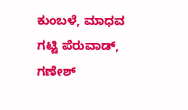ಕುಂಬಳೆ, ಮಾಧವ ಗಟ್ಟಿ ಪೆರುವಾಡ್, ಗಣೇಶ್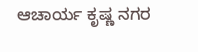ಆಚಾರ್ಯ ಕೃಷ್ಣ ನಗರ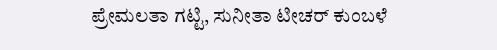ಪ್ರೇಮಲತಾ ಗಟ್ಟಿ, ಸುನೀತಾ ಟೀಚರ್ ಕುಂಬಳೆ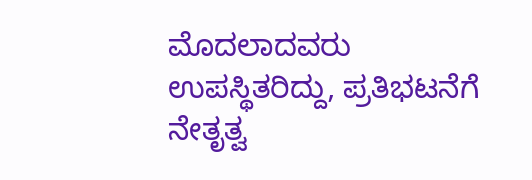ಮೊದಲಾದವರು ಉಪಸ್ಥಿತರಿದ್ದು, ಪ್ರತಿಭಟನೆಗೆ ನೇತೃತ್ವ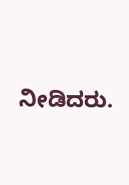ನೀಡಿದರು.